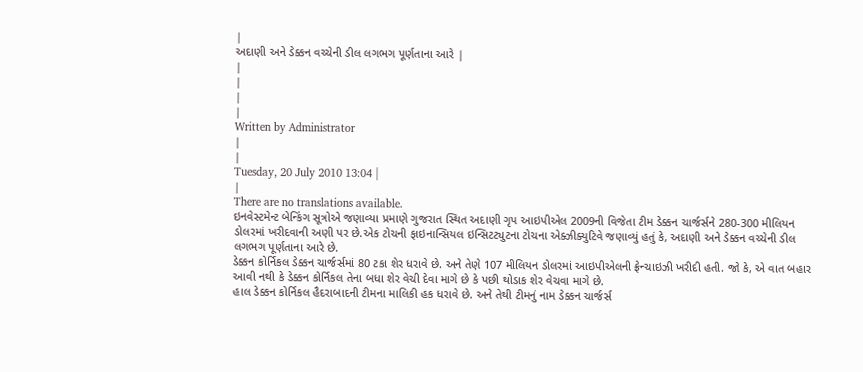|
અદાણી અને ડેક્કન વચ્ચેની ડીલ લગભગ પૂર્ણતાના આરે |
|
|
|
|
Written by Administrator
|
|
Tuesday, 20 July 2010 13:04 |
|
There are no translations available.
ઇનવેસ્ટમેન્ટ બેન્કિંગ સૂત્રોએ જણાવ્યા પ્રમાણે ગુજરાત સ્થિત અદાણી ગૃપ આઇપીએલ 2009ની વિજેતા ટીમ ડેક્કન ચાર્જર્સને 280-300 મીલિયન ડોલરમાં ખરીદવાની અણી પર છે.એક ટોચની ફાઇનાન્સિયલ ઇન્સિટટ્યુટના ટોચના એક્ઝીક્યુટિવે જણાવ્યું હતું કે, અદાણી અને ડેક્કન વચ્ચેની ડીલ લગભગ પૂર્ણતાના આરે છે.
ડેક્કન કોર્નિકલ ડેક્કન ચાર્જર્સમાં 80 ટકા શેર ધરાવે છે. અને તેણે 107 મીલિયન ડોલરમાં આઇપીએલની ફ્રેન્ચાઇઝી ખરીદી હતી. જો કે, એ વાત બહાર આવી નથી કે ડેક્કન કોર્નિકલ તેના બધા શેર વેચી દેવા માગે છે કે પછી થોડાક શેર વેચવા માગે છે.
હાલ ડેક્કન કોર્નિકલ હૈદરાબાદની ટીમના માલિકી હક ધરાવે છે. અને તેથી ટીમનું નામ ડેક્કન ચાર્જર્સ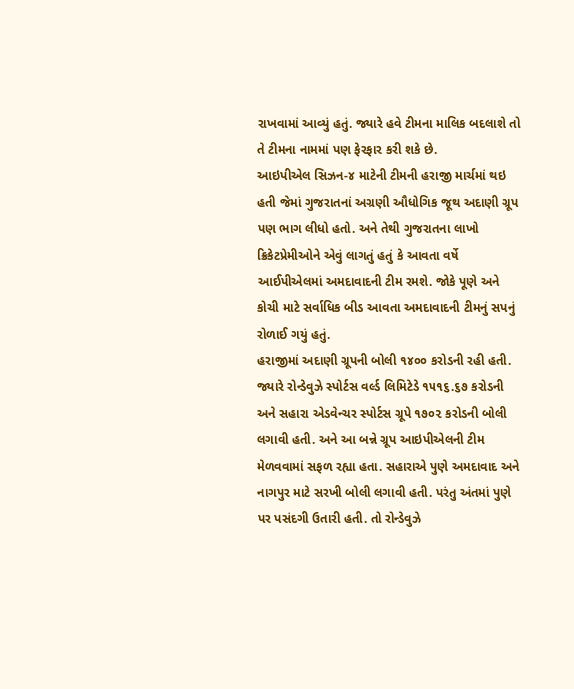રાખવામાં આવ્યું હતું. જ્યારે હવે ટીમના માલિક બદલાશે તો તે ટીમના નામમાં પણ ફેરફાર કરી શકે છે.
આઇપીએલ સિઝન-૪ માટેની ટીમની હરાજી માર્ચમાં થઇ હતી જેમાં ગુજરાતનાં અગ્રણી ઔધોગિક જૂથ અદાણી ગ્રૂપ પણ ભાગ લીધો હતો. અને તેથી ગુજરાતના લાખો ક્રિકેટપ્રેમીઓને એવું લાગતું હતું કે આવતા વર્ષે આઈપીએલમાં અમદાવાદની ટીમ રમશે. જોકે પૂણે અને કોચી માટે સર્વાધિક બીડ આવતા અમદાવાદની ટીમનું સપનું રોળાઈ ગયું હતું.
હરાજીમાં અદાણી ગ્રૂપની બોલી ૧૪૦૦ કરોડની રહી હતી. જ્યારે રોન્ડેવુઝે સ્પોર્ટસ વર્લ્ડ લિમિટેડે ૧૫૧૬.૬૭ કરોડની અને સહારા એડવેન્ચર સ્પોર્ટસ ગ્રૂપે ૧૭૦૨ કરોડની બોલી લગાવી હતી. અને આ બન્ને ગ્રૂપ આઇપીએલની ટીમ મેળવવામાં સફળ રહ્યા હતા. સહારાએ પુણે અમદાવાદ અને નાગપુર માટે સરખી બોલી લગાવી હતી. પરંતુ અંતમાં પુણે પર પસંદગી ઉતારી હતી. તો રોન્ડેવુઝે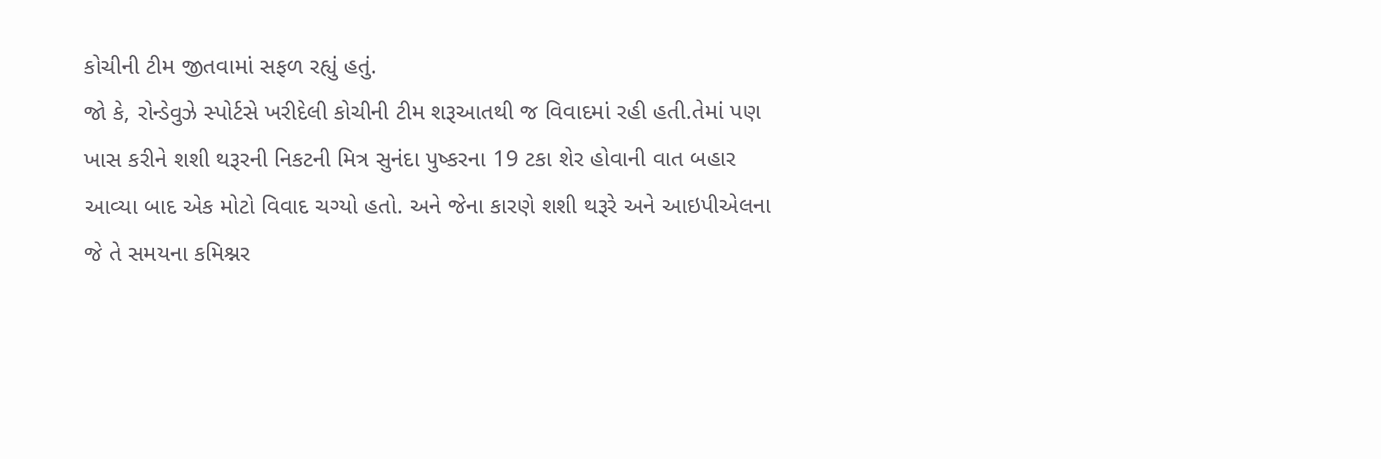કોચીની ટીમ જીતવામાં સફળ રહ્યું હતું.
જો કે, રોન્ડેવુઝે સ્પોર્ટસે ખરીદેલી કોચીની ટીમ શરૂઆતથી જ વિવાદમાં રહી હતી.તેમાં પણ ખાસ કરીને શશી થરૂરની નિકટની મિત્ર સુનંદા પુષ્કરના 19 ટકા શેર હોવાની વાત બહાર આવ્યા બાદ એક મોટો વિવાદ ચગ્યો હતો. અને જેના કારણે શશી થરૂરે અને આઇપીએલના જે તે સમયના કમિશ્નર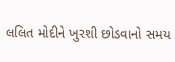લલિત મોદીને ખુરશી છોડવાનો સમય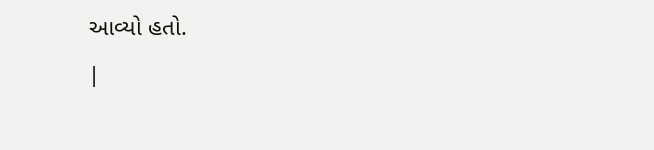આવ્યો હતો.
|